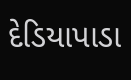દેડિયાપાડા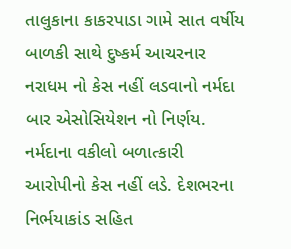તાલુકાના કાકરપાડા ગામે સાત વર્ષીય બાળકી સાથે દુષ્કર્મ આચરનાર નરાધમ નો કેસ નહીં લડવાનો નર્મદા બાર એસોસિયેશન નો નિર્ણય.
નર્મદાના વકીલો બળાત્કારી આરોપીનો કેસ નહીં લડે. દેશભરના નિર્ભયાકાંડ સહિત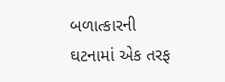બળાત્કારની ઘટનામાં એક તરફ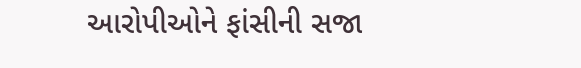આરોપીઓને ફાંસીની સજા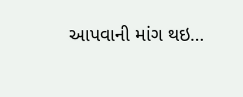આપવાની માંગ થઇ…